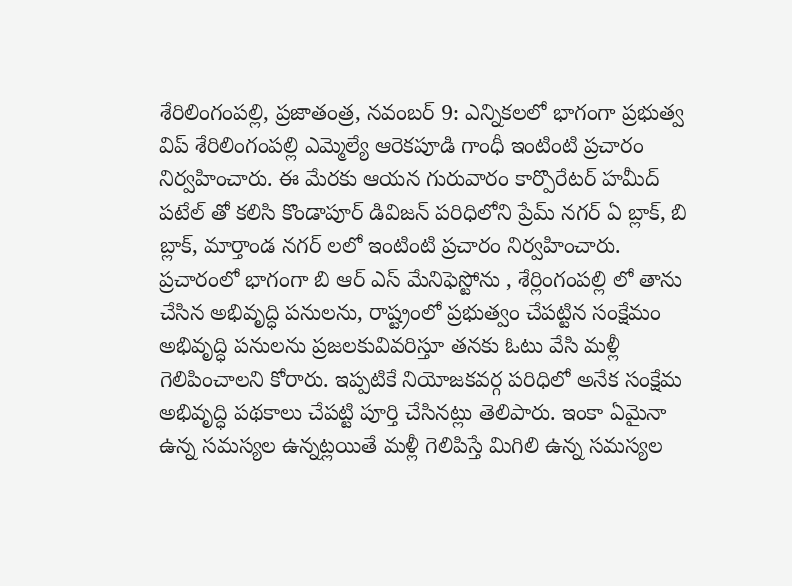శేరిలింగంపల్లి, ప్రజాతంత్ర, నవంబర్ 9: ఎన్నికలలో భాగంగా ప్రభుత్వ విప్ శేరిలింగంపల్లి ఎమ్మెల్యే ఆరెకపూడి గాంధీ ఇంటింటి ప్రచారం నిర్వహించారు. ఈ మేరకు ఆయన గురువారం కార్పొరేటర్ హమీద్ పటేల్ తో కలిసి కొండాపూర్ డివిజన్ పరిధిలోని ప్రేమ్ నగర్ ఏ బ్లాక్, బి బ్లాక్, మార్తాండ నగర్ లలో ఇంటింటి ప్రచారం నిర్వహించారు. ప్రచారంలో భాగంగా బి ఆర్ ఎస్ మేనిఫెస్టోను , శేర్లింగంపల్లి లో తాను చేసిన అభివృద్ధి పనులను, రాష్ట్రంలో ప్రభుత్వం చేపట్టిన సంక్షేమం అభివృద్ధి పనులను ప్రజలకువివరిస్తూ తనకు ఓటు వేసి మళ్లీ గెలిపించాలని కోరారు. ఇప్పటికే నియోజకవర్గ పరిధిలో అనేక సంక్షేమ అభివృద్ధి పథకాలు చేపట్టి పూర్తి చేసినట్లు తెలిపారు. ఇంకా ఏమైనా ఉన్న సమస్యల ఉన్నట్లయితే మళ్లీ గెలిపిస్తే మిగిలి ఉన్న సమస్యల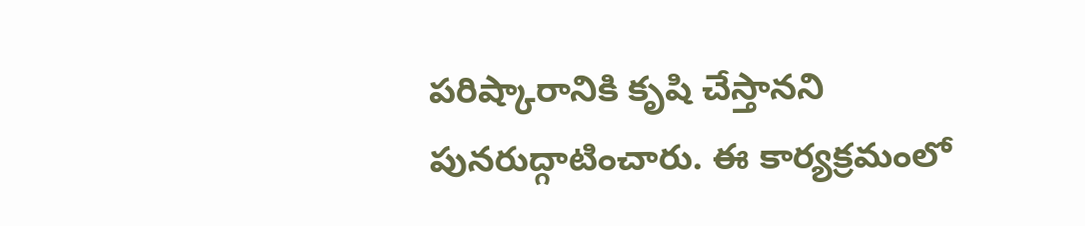పరిష్కారానికి కృషి చేస్తానని పునరుద్గాటించారు. ఈ కార్యక్రమంలో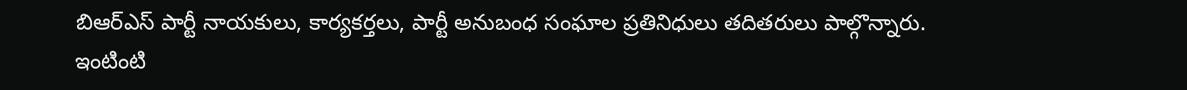బిఆర్ఎస్ పార్టీ నాయకులు, కార్యకర్తలు, పార్టీ అనుబంధ సంఘాల ప్రతినిధులు తదితరులు పాల్గొన్నారు.
ఇంటింటి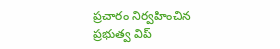ప్రచారం నిర్వహించిన ప్రభుత్వ విప్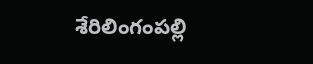శేరిలింగంపల్లి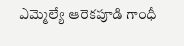ఎమ్మెల్యే ఆరెకపూడి గాంధీ